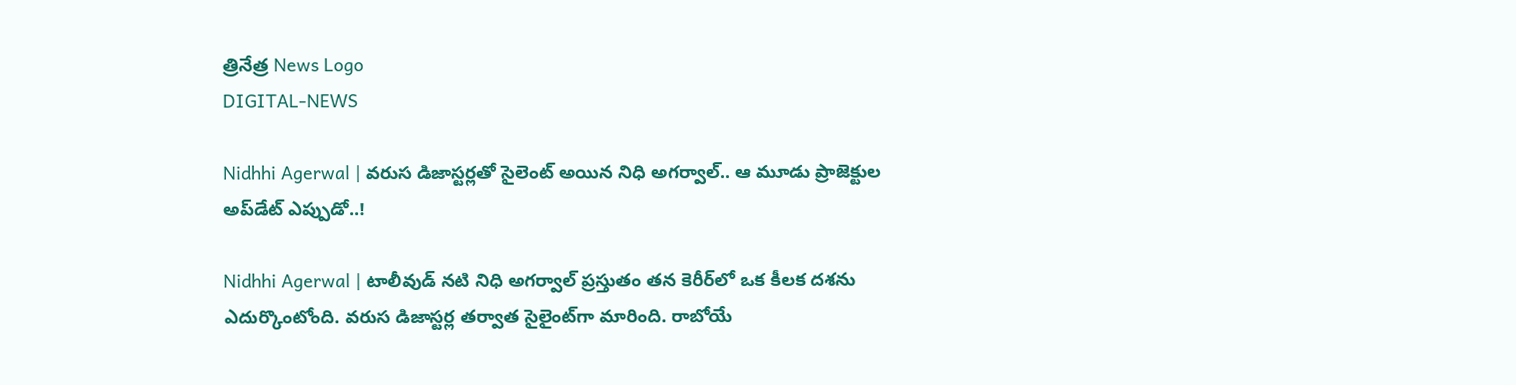త్రినేత్ర News Logo
DIGITAL-NEWS

Nidhhi Agerwal | వరుస డిజాస్టర్లతో సైలెంట్‌ అయిన నిధి అగర్వాల్‌.. ఆ మూడు ప్రాజెక్టుల అప్‌డేట్‌ ఎప్పుడో..!

Nidhhi Agerwal | టాలీవుడ్ నటి నిధి అగర్వాల్‌ ప్రస్తుతం తన కెరీర్‌లో ఒక కీలక దశను ఎదుర్కొంటోంది. వరుస డిజాస్టర్ల తర్వాత సైలైంట్‌గా మారింది. రాబోయే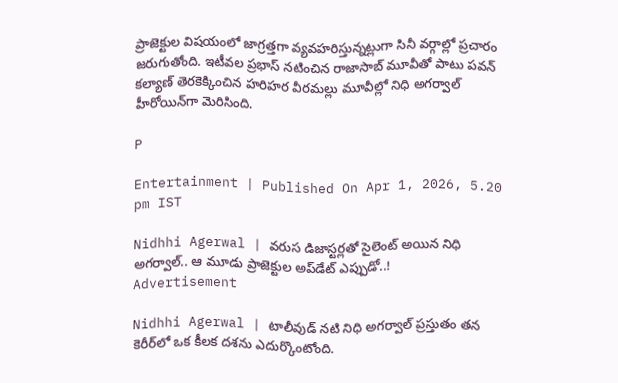ప్రాజెక్టుల విషయంలో జాగ్రత్తగా వ్యవహరిస్తున్నట్లుగా సినీ వర్గాల్లో ప్రచారం జరుగుతోంది. ఇటీవల ప్రభాస్‌ నటించిన రాజాసాబ్‌ మూవీతో పాటు పవన్‌ కల్యాణ్‌ తెరకెక్కించిన హరిహర వీరమల్లు మూవీల్లో నిధి అగర్వాల్‌ హీరోయిన్‌గా మెరిసింది.

P

Entertainment | Published On Apr 1, 2026, 5.20 pm IST

Nidhhi Agerwal | వరుస డిజాస్టర్లతో సైలెంట్‌ అయిన నిధి అగర్వాల్‌.. ఆ మూడు ప్రాజెక్టుల అప్‌డేట్‌ ఎప్పుడో..!
Advertisement

Nidhhi Agerwal | టాలీవుడ్ నటి నిధి అగర్వాల్‌ ప్రస్తుతం తన కెరీర్‌లో ఒక కీలక దశను ఎదుర్కొంటోంది.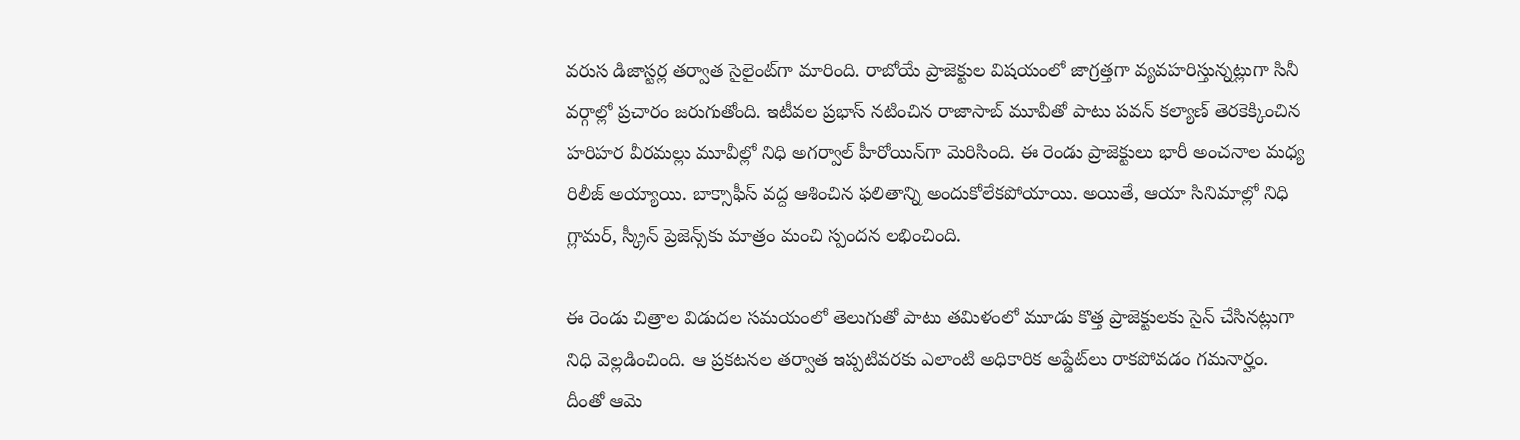వరుస డిజాస్టర్ల తర్వాత సైలైంట్‌గా మారింది. రాబోయే ప్రాజెక్టుల విషయంలో జాగ్రత్తగా వ్యవహరిస్తున్నట్లుగా సినీ వర్గాల్లో ప్రచారం జరుగుతోంది. ఇటీవల ప్రభాస్‌ నటించిన రాజాసాబ్‌ మూవీతో పాటు పవన్‌ కల్యాణ్‌ తెరకెక్కించిన హరిహర వీరమల్లు మూవీల్లో నిధి అగర్వాల్‌ హీరోయిన్‌గా మెరిసింది. ఈ రెండు ప్రాజెక్టులు భారీ అంచనాల మధ్య రిలీజ్‌ అయ్యాయి. బాక్సాఫీస్‌ వద్ద ఆశించిన ఫలితాన్ని అందుకోలేకపోయాయి. అయితే, ఆయా సినిమాల్లో నిధి గ్లామర్, స్క్రీన్ ప్రెజెన్స్‌కు మాత్రం మంచి స్పందన లభించింది.

ఈ రెండు చిత్రాల విడుదల సమయంలో తెలుగుతో పాటు తమిళంలో మూడు కొత్త ప్రాజెక్టులకు సైన్‌ చేసినట్లుగా నిధి వెల్లడించింది. ఆ ప్రకటనల తర్వాత ఇప్పటివరకు ఎలాంటి అధికారిక అప్డేట్‌లు రాకపోవడం గమనార్హం. దీంతో ఆమె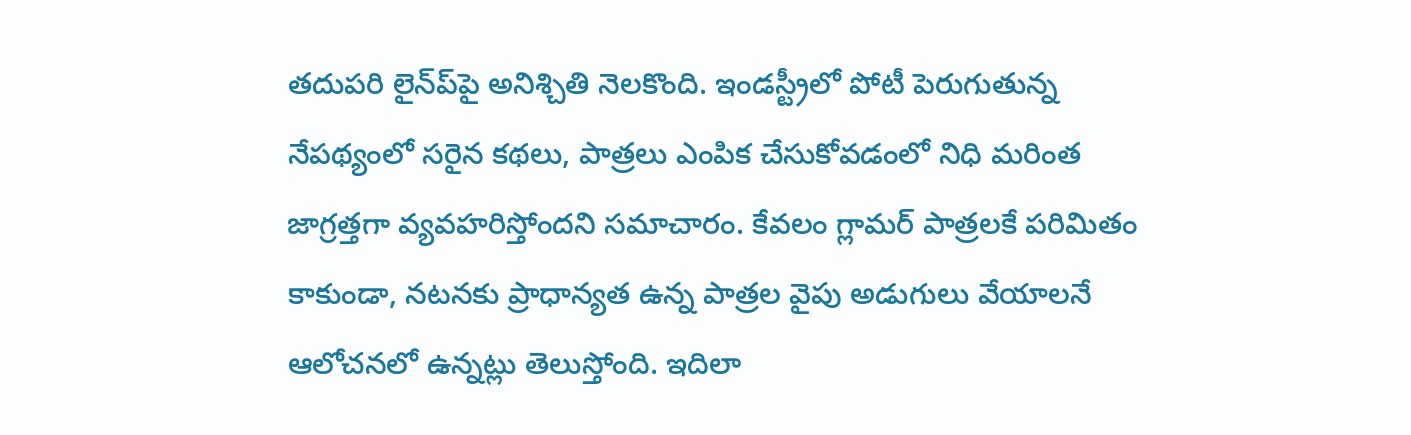తదుపరి లైన్‌ప్‌పై అనిశ్చితి నెలకొంది. ఇండస్ట్రీలో పోటీ పెరుగుతున్న నేపథ్యంలో సరైన కథలు, పాత్రలు ఎంపిక చేసుకోవడంలో నిధి మరింత జాగ్రత్తగా వ్యవహరిస్తోందని సమాచారం. కేవలం గ్లామర్ పాత్రలకే పరిమితం కాకుండా, నటనకు ప్రాధాన్యత ఉన్న పాత్రల వైపు అడుగులు వేయాలనే ఆలోచనలో ఉన్నట్లు తెలుస్తోంది. ఇదిలా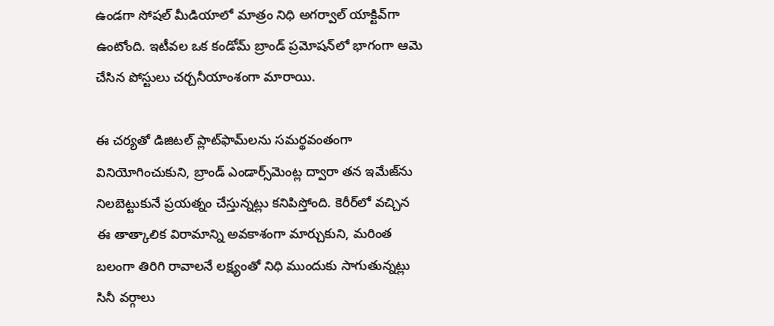ఉండగా సోషల్ మీడియాలో మాత్రం నిధి అగర్వాల్ యాక్టివ్‌గా ఉంటోంది. ఇటీవల ఒక కండోమ్ బ్రాండ్ ప్రమోషన్‌లో భాగంగా ఆమె చేసిన పోస్టులు చర్చనీయాంశంగా మారాయి.

ఈ చర్యతో డిజిటల్ ప్లాట్‌ఫామ్‌లను సమర్థవంతంగా వినియోగించుకుని, బ్రాండ్ ఎండార్స్‌మెంట్ల ద్వారా తన ఇమేజ్‌ను నిలబెట్టుకునే ప్రయత్నం చేస్తున్నట్లు కనిపిస్తోంది. కెరీర్‌లో వచ్చిన ఈ తాత్కాలిక విరామాన్ని అవకాశంగా మార్చుకుని, మరింత బలంగా తిరిగి రావాలనే లక్ష్యంతో నిధి ముందుకు సాగుతున్నట్లు సినీ వర్గాలు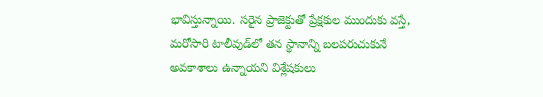భావిస్తున్నాయి. సరైన ప్రాజెక్టుతో ప్రేక్షకుల ముందుకు వస్తే, మరోసారి టాలీవుడ్‌లో తన స్థానాన్ని బలపరుచుకునే అవకాశాలు ఉన్నాయని విశ్లేషకులు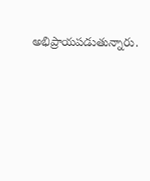అభిప్రాయపడుతున్నారు.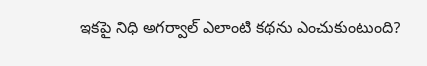ఇకపై నిధి అగర్వాల్ ఎలాంటి కథను ఎంచుకుంటుంది?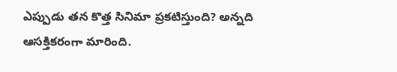ఎప్పుడు తన కొత్త సినిమా ప్రకటిస్తుంది? అన్నది ఆసక్తికరంగా మారింది.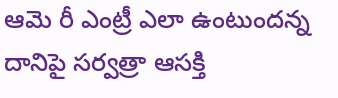ఆమె రీ ఎంట్రీ ఎలా ఉంటుందన్న దానిపై సర్వత్రా ఆసక్తి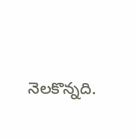నెలకొన్నది.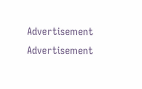Advertisement
Advertisement